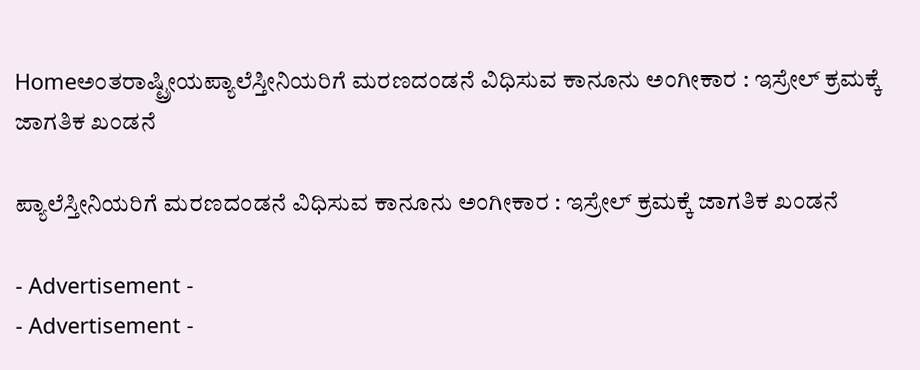Homeಅಂತರಾಷ್ಟ್ರೀಯಪ್ಯಾಲೆಸ್ತೀನಿಯರಿಗೆ ಮರಣದಂಡನೆ ವಿಧಿಸುವ ಕಾನೂನು ಅಂಗೀಕಾರ : ಇಸ್ರೇಲ್ ಕ್ರಮಕ್ಕೆ ಜಾಗತಿಕ ಖಂಡನೆ

ಪ್ಯಾಲೆಸ್ತೀನಿಯರಿಗೆ ಮರಣದಂಡನೆ ವಿಧಿಸುವ ಕಾನೂನು ಅಂಗೀಕಾರ : ಇಸ್ರೇಲ್ ಕ್ರಮಕ್ಕೆ ಜಾಗತಿಕ ಖಂಡನೆ

- Advertisement -
- Advertisement -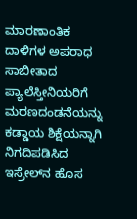ಮಾರಣಾಂತಿಕ ದಾಳಿಗಳ ಅಪರಾಧ ಸಾಬೀತಾದ ಪ್ಯಾಲೆಸ್ತೀನಿಯರಿಗೆ ಮರಣದಂಡನೆಯನ್ನು ಕಡ್ಡಾಯ ಶಿಕ್ಷೆಯನ್ನಾಗಿ ನಿಗದಿಪಡಿಸಿದ ಇಸ್ರೇಲ್‌ನ ಹೊಸ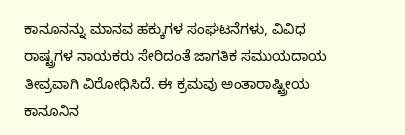ಕಾನೂನನ್ನು ಮಾನವ ಹಕ್ಕುಗಳ ಸಂಘಟನೆಗಳು, ವಿವಿಧ ರಾಷ್ಟ್ರಗಳ ನಾಯಕರು ಸೇರಿದಂತೆ ಜಾಗತಿಕ ಸಮುಯದಾಯ ತೀವ್ರವಾಗಿ ವಿರೋಧಿಸಿದೆ. ಈ ಕ್ರಮವು ಅಂತಾರಾಷ್ಟ್ರೀಯ ಕಾನೂನಿನ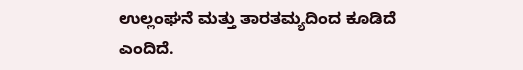ಉಲ್ಲಂಘನೆ ಮತ್ತು ತಾರತಮ್ಯದಿಂದ ಕೂಡಿದೆ ಎಂದಿದೆ.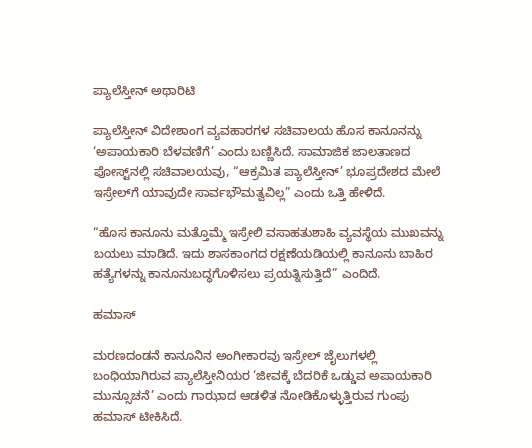ಪ್ಯಾಲೆಸ್ತೀನ್ ಅಥಾರಿಟಿ

ಪ್ಯಾಲೆಸ್ತೀನ್ ವಿದೇಶಾಂಗ ವ್ಯವಹಾರಗಳ ಸಚಿವಾಲಯ ಹೊಸ ಕಾನೂನನ್ನು ‘ಅಪಾಯಕಾರಿ ಬೆಳವಣಿಗೆ’ ಎಂದು ಬಣ್ಣಿಸಿದೆ. ಸಾಮಾಜಿಕ ಜಾಲತಾಣದ ಪೋಸ್ಟ್‌ನಲ್ಲಿ ಸಚಿವಾಲಯವು, “ಆಕ್ರಮಿತ ಪ್ಯಾಲೆಸ್ತೀನ್’ ಭೂಪ್ರದೇಶದ ಮೇಲೆ ಇಸ್ರೇಲ್‌ಗೆ ಯಾವುದೇ ಸಾರ್ವಭೌಮತ್ವವಿಲ್ಲ” ಎಂದು ಒತ್ತಿ ಹೇಳಿದೆ.

“ಹೊಸ ಕಾನೂನು ಮತ್ತೊಮ್ಮೆ ಇಸ್ರೇಲಿ ವಸಾಹತುಶಾಹಿ ವ್ಯವಸ್ಥೆಯ ಮುಖವನ್ನು ಬಯಲು ಮಾಡಿದೆ. ಇದು ಶಾಸಕಾಂಗದ ರಕ್ಷಣೆಯಡಿಯಲ್ಲಿ ಕಾನೂನು ಬಾಹಿರ ಹತ್ಯೆಗಳನ್ನು ಕಾನೂನುಬದ್ಧಗೊಳಿಸಲು ಪ್ರಯತ್ನಿಸುತ್ತಿದೆ” ಎಂದಿದೆ.

ಹಮಾಸ್

ಮರಣದಂಡನೆ ಕಾನೂನಿನ ಅಂಗೀಕಾರವು ಇಸ್ರೇಲ್ ಜೈಲುಗಳಲ್ಲಿ ಬಂಧಿಯಾಗಿರುವ ಪ್ಯಾಲೆಸ್ತೀನಿಯರ ‘ಜೀವಕ್ಕೆ ಬೆದರಿಕೆ ಒಡ್ಡುವ ಅಪಾಯಕಾರಿ ಮುನ್ಸೂಚನೆ’ ಎಂದು ಗಾಝಾದ ಆಡಳಿತ ನೋಡಿಕೊಳ್ಳುತ್ತಿರುವ ಗುಂಪು ಹಮಾಸ್ ಟೀಕಿಸಿದೆ.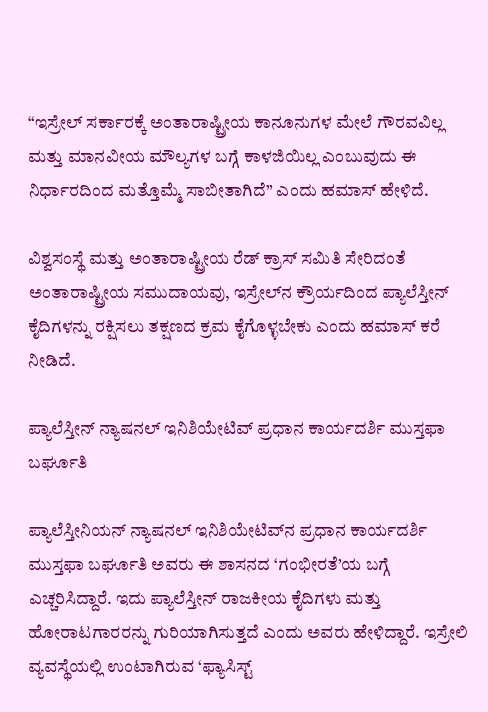“ಇಸ್ರೇಲ್ ಸರ್ಕಾರಕ್ಕೆ ಅಂತಾರಾಷ್ಟ್ರೀಯ ಕಾನೂನುಗಳ ಮೇಲೆ ಗೌರವವಿಲ್ಲ ಮತ್ತು ಮಾನವೀಯ ಮೌಲ್ಯಗಳ ಬಗ್ಗೆ ಕಾಳಜಿಯಿಲ್ಲ ಎಂಬುವುದು ಈ ನಿರ್ಧಾರದಿಂದ ಮತ್ತೊಮ್ಮೆ ಸಾಬೀತಾಗಿದೆ” ಎಂದು ಹಮಾಸ್ ಹೇಳಿದೆ.

ವಿಶ್ವಸಂಸ್ಥೆ ಮತ್ತು ಅಂತಾರಾಷ್ಟ್ರೀಯ ರೆಡ್ ಕ್ರಾಸ್ ಸಮಿತಿ ಸೇರಿದಂತೆ ಅಂತಾರಾಷ್ಟ್ರೀಯ ಸಮುದಾಯವು, ಇಸ್ರೇಲ್‌ನ ಕ್ರೌರ್ಯದಿಂದ ಪ್ಯಾಲೆಸ್ತೀನ್ ಕೈದಿಗಳನ್ನು ರಕ್ಷಿಸಲು ತಕ್ಷಣದ ಕ್ರಮ ಕೈಗೊಳ್ಳಬೇಕು ಎಂದು ಹಮಾಸ್ ಕರೆ ನೀಡಿದೆ.

ಪ್ಯಾಲೆಸ್ತೀನ್ ನ್ಯಾಷನಲ್ ಇನಿಶಿಯೇಟಿವ್‌ ಪ್ರಧಾನ ಕಾರ್ಯದರ್ಶಿ ಮುಸ್ತಫಾ ಬರ್ಘೂತಿ

ಪ್ಯಾಲೆಸ್ತೀನಿಯನ್ ನ್ಯಾಷನಲ್ ಇನಿಶಿಯೇಟಿವ್‌ನ ಪ್ರಧಾನ ಕಾರ್ಯದರ್ಶಿ ಮುಸ್ತಫಾ ಬರ್ಘೂತಿ ಅವರು ಈ ಶಾಸನದ ‘ಗಂಭೀರತೆ’ಯ ಬಗ್ಗೆ ಎಚ್ಚರಿಸಿದ್ದಾರೆ. ಇದು ಪ್ಯಾಲೆಸ್ತೀನ್ ರಾಜಕೀಯ ಕೈದಿಗಳು ಮತ್ತು ಹೋರಾಟಗಾರರನ್ನು ಗುರಿಯಾಗಿಸುತ್ತದೆ ಎಂದು ಅವರು ಹೇಳಿದ್ದಾರೆ. ಇಸ್ರೇಲಿ ವ್ಯವಸ್ಥೆಯಲ್ಲಿ ಉಂಟಾಗಿರುವ ‘ಫ್ಯಾಸಿಸ್ಟ್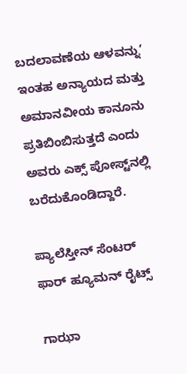ಬದಲಾವಣೆಯ ಆಳವನ್ನು’ ಇಂತಹ ಅನ್ಯಾಯದ ಮತ್ತು ಅಮಾನವೀಯ ಕಾನೂನು ಪ್ರತಿಬಿಂಬಿಸುತ್ತದೆ ಎಂದು ಅವರು ಎಕ್ಸ್ ಪೋಸ್ಟ್‌ನಲ್ಲಿ ಬರೆದುಕೊಂಡಿದ್ದಾರೆ.

ಪ್ಯಾಲೆಸ್ತೀನ್ ಸೆಂಟರ್ ಫಾರ್ ಹ್ಯೂಮನ್ ರೈಟ್ಸ್

ಗಾಝಾ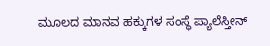ಮೂಲದ ಮಾನವ ಹಕ್ಕುಗಳ ಸಂಸ್ಥೆ ಪ್ಯಾಲೆಸ್ತೀನ್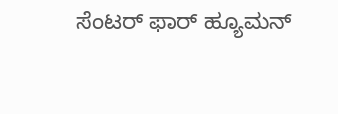ಸೆಂಟರ್ ಫಾರ್ ಹ್ಯೂಮನ್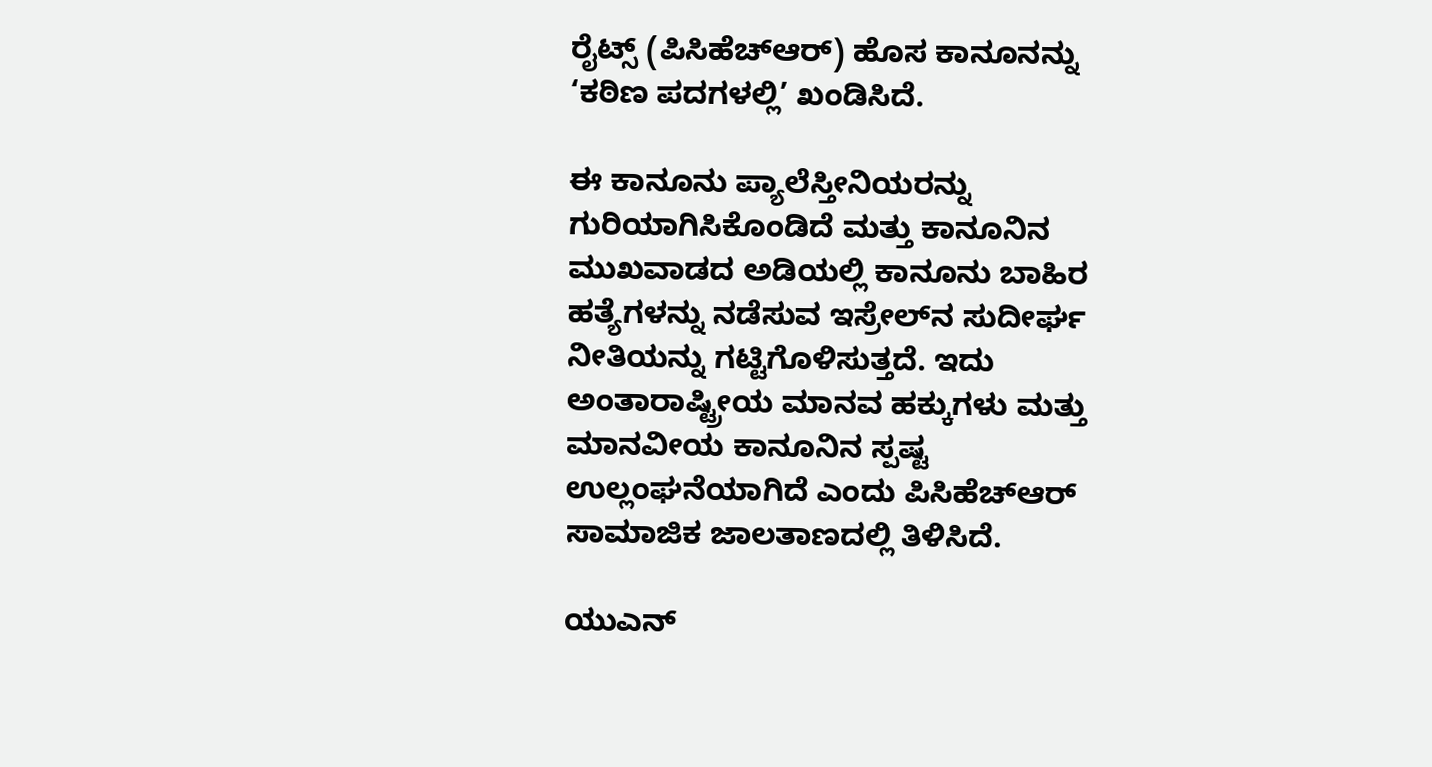ರೈಟ್ಸ್ (ಪಿಸಿಹೆಚ್‌ಆರ್) ಹೊಸ ಕಾನೂನನ್ನು ‘ಕಠಿಣ ಪದಗಳಲ್ಲಿ’ ಖಂಡಿಸಿದೆ.

ಈ ಕಾನೂನು ಪ್ಯಾಲೆಸ್ತೀನಿಯರನ್ನು ಗುರಿಯಾಗಿಸಿಕೊಂಡಿದೆ ಮತ್ತು ಕಾನೂನಿನ ಮುಖವಾಡದ ಅಡಿಯಲ್ಲಿ ಕಾನೂನು ಬಾಹಿರ ಹತ್ಯೆಗಳನ್ನು ನಡೆಸುವ ಇಸ್ರೇಲ್‌ನ ಸುದೀರ್ಘ ನೀತಿಯನ್ನು ಗಟ್ಟಿಗೊಳಿಸುತ್ತದೆ. ಇದು ಅಂತಾರಾಷ್ಟ್ರೀಯ ಮಾನವ ಹಕ್ಕುಗಳು ಮತ್ತು ಮಾನವೀಯ ಕಾನೂನಿನ ಸ್ಪಷ್ಟ ಉಲ್ಲಂಘನೆಯಾಗಿದೆ ಎಂದು ಪಿಸಿಹೆಚ್‌ಆರ್‌ ಸಾಮಾಜಿಕ ಜಾಲತಾಣದಲ್ಲಿ ತಿಳಿಸಿದೆ.

ಯುಎನ್‌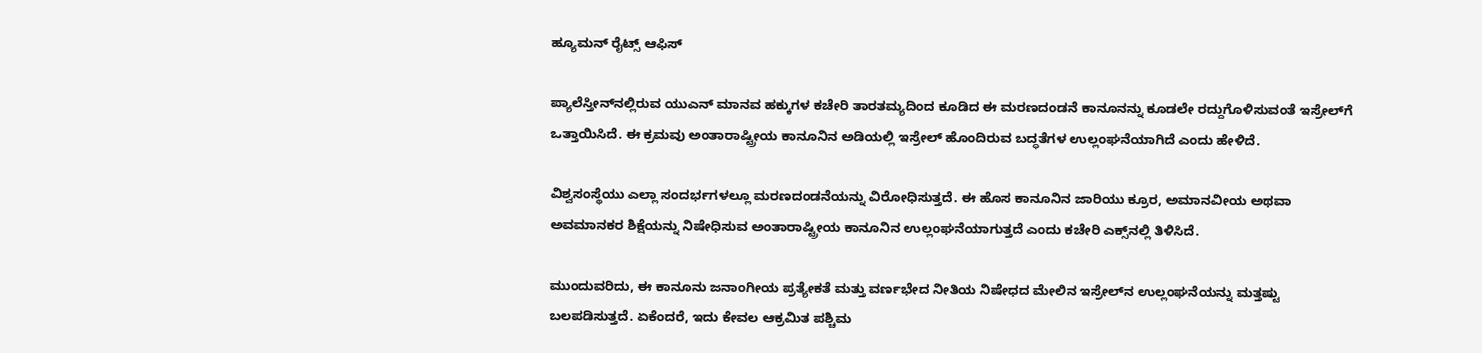ಹ್ಯೂಮನ್ ರೈಟ್ಸ್ ಆಫಿಸ್

ಪ್ಯಾಲೆಸ್ತೀನ್‌ನಲ್ಲಿರುವ ಯುಎನ್‌ ಮಾನವ ಹಕ್ಕುಗಳ ಕಚೇರಿ ತಾರತಮ್ಯದಿಂದ ಕೂಡಿದ ಈ ಮರಣದಂಡನೆ ಕಾನೂನನ್ನು ಕೂಡಲೇ ರದ್ದುಗೊಳಿಸುವಂತೆ ಇಸ್ರೇಲ್‌ಗೆ ಒತ್ತಾಯಿಸಿದೆ. ಈ ಕ್ರಮವು ಅಂತಾರಾಷ್ಟ್ರೀಯ ಕಾನೂನಿನ ಅಡಿಯಲ್ಲಿ ಇಸ್ರೇಲ್ ಹೊಂದಿರುವ ಬದ್ಧತೆಗಳ ಉಲ್ಲಂಘನೆಯಾಗಿದೆ ಎಂದು ಹೇಳಿದೆ.

ವಿಶ್ವಸಂಸ್ಥೆಯು ಎಲ್ಲಾ ಸಂದರ್ಭಗಳಲ್ಲೂ ಮರಣದಂಡನೆಯನ್ನು ವಿರೋಧಿಸುತ್ತದೆ. ಈ ಹೊಸ ಕಾನೂನಿನ ಜಾರಿಯು ಕ್ರೂರ, ಅಮಾನವೀಯ ಅಥವಾ ಅವಮಾನಕರ ಶಿಕ್ಷೆಯನ್ನು ನಿಷೇಧಿಸುವ ಅಂತಾರಾಷ್ಟ್ರೀಯ ಕಾನೂನಿನ ಉಲ್ಲಂಘನೆಯಾಗುತ್ತದೆ ಎಂದು ಕಚೇರಿ ಎಕ್ಸ್‌ನಲ್ಲಿ ತಿಳಿಸಿದೆ.

ಮುಂದುವರಿದು, ಈ ಕಾನೂನು ಜನಾಂಗೀಯ ಪ್ರತ್ಯೇಕತೆ ಮತ್ತು ವರ್ಣಭೇದ ನೀತಿಯ ನಿಷೇಧದ ಮೇಲಿನ ಇಸ್ರೇಲ್‌ನ ಉಲ್ಲಂಘನೆಯನ್ನು ಮತ್ತಷ್ಟು ಬಲಪಡಿಸುತ್ತದೆ. ಏಕೆಂದರೆ, ಇದು ಕೇವಲ ಆಕ್ರಮಿತ ಪಶ್ಚಿಮ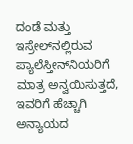ದಂಡೆ ಮತ್ತು ಇಸ್ರೇಲ್‌ನಲ್ಲಿರುವ ಪ್ಯಾಲೆಸ್ತೀನ್‌ನಿಯರಿಗೆ ಮಾತ್ರ ಅನ್ವಯಿಸುತ್ತದೆ, ಇವರಿಗೆ ಹೆಚ್ಚಾಗಿ ಅನ್ಯಾಯದ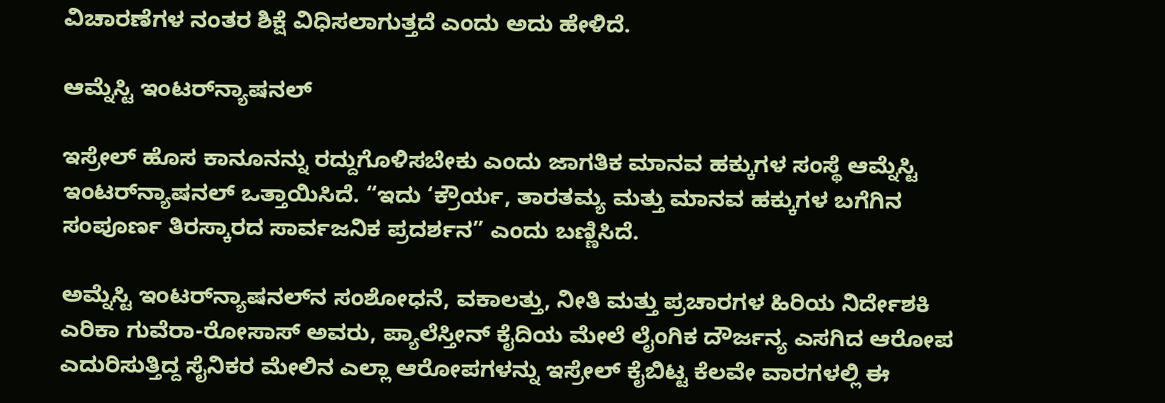ವಿಚಾರಣೆಗಳ ನಂತರ ಶಿಕ್ಷೆ ವಿಧಿಸಲಾಗುತ್ತದೆ ಎಂದು ಅದು ಹೇಳಿದೆ.

ಆಮ್ನೆಸ್ಟಿ ಇಂಟರ್‌ನ್ಯಾಷನಲ್

ಇಸ್ರೇಲ್ ಹೊಸ ಕಾನೂನನ್ನು ರದ್ದುಗೊಳಿಸಬೇಕು ಎಂದು ಜಾಗತಿಕ ಮಾನವ ಹಕ್ಕುಗಳ ಸಂಸ್ಥೆ ಆಮ್ನೆಸ್ಟಿ ಇಂಟರ್‌ನ್ಯಾಷನಲ್ ಒತ್ತಾಯಿಸಿದೆ. “ಇದು ‘ಕ್ರೌರ್ಯ, ತಾರತಮ್ಯ ಮತ್ತು ಮಾನವ ಹಕ್ಕುಗಳ ಬಗೆಗಿನ ಸಂಪೂರ್ಣ ತಿರಸ್ಕಾರದ ಸಾರ್ವಜನಿಕ ಪ್ರದರ್ಶನ” ಎಂದು ಬಣ್ಣಿಸಿದೆ.

ಅಮ್ನೆಸ್ಟಿ ಇಂಟರ್‌ನ್ಯಾಷನಲ್‌ನ ಸಂಶೋಧನೆ, ವಕಾಲತ್ತು, ನೀತಿ ಮತ್ತು ಪ್ರಚಾರಗಳ ಹಿರಿಯ ನಿರ್ದೇಶಕಿ ಎರಿಕಾ ಗುವೆರಾ-ರೋಸಾಸ್ ಅವರು, ಪ್ಯಾಲೆಸ್ತೀನ್ ಕೈದಿಯ ಮೇಲೆ ಲೈಂಗಿಕ ದೌರ್ಜನ್ಯ ಎಸಗಿದ ಆರೋಪ ಎದುರಿಸುತ್ತಿದ್ದ ಸೈನಿಕರ ಮೇಲಿನ ಎಲ್ಲಾ ಆರೋಪಗಳನ್ನು ಇಸ್ರೇಲ್ ಕೈಬಿಟ್ಟ ಕೆಲವೇ ವಾರಗಳಲ್ಲಿ ಈ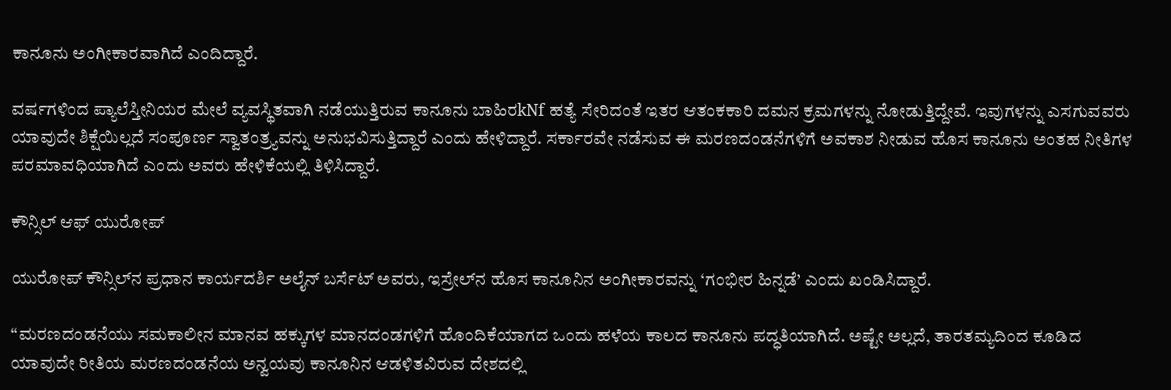ಕಾನೂನು ಅಂಗೀಕಾರವಾಗಿದೆ ಎಂದಿದ್ದಾರೆ.

ವರ್ಷಗಳಿಂದ ಪ್ಯಾಲೆಸ್ತೀನಿಯರ ಮೇಲೆ ವ್ಯವಸ್ಥಿತವಾಗಿ ನಡೆಯುತ್ತಿರುವ ಕಾನೂನು ಬಾಹಿರkNf ಹತ್ಯೆ ಸೇರಿದಂತೆ ಇತರ ಆತಂಕಕಾರಿ ದಮನ ಕ್ರಮಗಳನ್ನು ನೋಡುತ್ತಿದ್ದೇವೆ. ಇವುಗಳನ್ನು ಎಸಗುವವರು ಯಾವುದೇ ಶಿಕ್ಷೆಯಿಲ್ಲದೆ ಸಂಪೂರ್ಣ ಸ್ವಾತಂತ್ರ್ಯವನ್ನು ಅನುಭವಿಸುತ್ತಿದ್ದಾರೆ ಎಂದು ಹೇಳಿದ್ದಾರೆ. ಸರ್ಕಾರವೇ ನಡೆಸುವ ಈ ಮರಣದಂಡನೆಗಳಿಗೆ ಅವಕಾಶ ನೀಡುವ ಹೊಸ ಕಾನೂನು ಅಂತಹ ನೀತಿಗಳ ಪರಮಾವಧಿಯಾಗಿದೆ ಎಂದು ಅವರು ಹೇಳಿಕೆಯಲ್ಲಿ ತಿಳಿಸಿದ್ದಾರೆ.

ಕೌನ್ಸಿಲ್ ಆಫ್ ಯುರೋಪ್

ಯುರೋಪ್ ಕೌನ್ಸಿಲ್‌ನ ಪ್ರಧಾನ ಕಾರ್ಯದರ್ಶಿ ಅಲೈನ್ ಬರ್ಸೆಟ್ ಅವರು, ಇಸ್ರೇಲ್‌ನ ಹೊಸ ಕಾನೂನಿನ ಅಂಗೀಕಾರವನ್ನು ‘ಗಂಭೀರ ಹಿನ್ನಡೆ’ ಎಂದು ಖಂಡಿಸಿದ್ದಾರೆ.

“ಮರಣದಂಡನೆಯು ಸಮಕಾಲೀನ ಮಾನವ ಹಕ್ಕುಗಳ ಮಾನದಂಡಗಳಿಗೆ ಹೊಂದಿಕೆಯಾಗದ ಒಂದು ಹಳೆಯ ಕಾಲದ ಕಾನೂನು ಪದ್ಧತಿಯಾಗಿದೆ. ಅಷ್ಟೇ ಅಲ್ಲದೆ, ತಾರತಮ್ಯದಿಂದ ಕೂಡಿದ ಯಾವುದೇ ರೀತಿಯ ಮರಣದಂಡನೆಯ ಅನ್ವಯವು ಕಾನೂನಿನ ಆಡಳಿತವಿರುವ ದೇಶದಲ್ಲಿ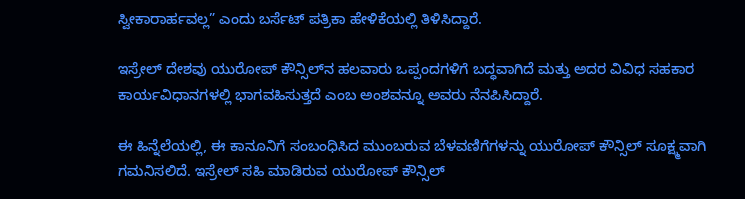ಸ್ವೀಕಾರಾರ್ಹವಲ್ಲ” ಎಂದು ಬರ್ಸೆಟ್ ಪತ್ರಿಕಾ ಹೇಳಿಕೆಯಲ್ಲಿ ತಿಳಿಸಿದ್ದಾರೆ.

ಇಸ್ರೇಲ್ ದೇಶವು ಯುರೋಪ್ ಕೌನ್ಸಿಲ್‌ನ ಹಲವಾರು ಒಪ್ಪಂದಗಳಿಗೆ ಬದ್ಧವಾಗಿದೆ ಮತ್ತು ಅದರ ವಿವಿಧ ಸಹಕಾರ ಕಾರ್ಯವಿಧಾನಗಳಲ್ಲಿ ಭಾಗವಹಿಸುತ್ತದೆ ಎಂಬ ಅಂಶವನ್ನೂ ಅವರು ನೆನಪಿಸಿದ್ದಾರೆ.

ಈ ಹಿನ್ನೆಲೆಯಲ್ಲಿ, ಈ ಕಾನೂನಿಗೆ ಸಂಬಂಧಿಸಿದ ಮುಂಬರುವ ಬೆಳವಣಿಗೆಗಳನ್ನು ಯುರೋಪ್ ಕೌನ್ಸಿಲ್ ಸೂಕ್ಷ್ಮವಾಗಿ ಗಮನಿಸಲಿದೆ. ಇಸ್ರೇಲ್ ಸಹಿ ಮಾಡಿರುವ ಯುರೋಪ್ ಕೌನ್ಸಿಲ್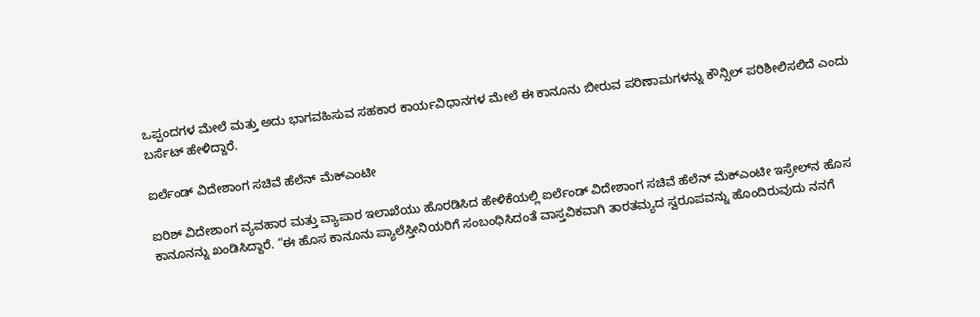ಒಪ್ಪಂದಗಳ ಮೇಲೆ ಮತ್ತು ಅದು ಭಾಗವಹಿಸುವ ಸಹಕಾರ ಕಾರ್ಯವಿಧಾನಗಳ ಮೇಲೆ ಈ ಕಾನೂನು ಬೀರುವ ಪರಿಣಾಮಗಳನ್ನು ಕೌನ್ಸಿಲ್ ಪರಿಶೀಲಿಸಲಿದೆ ಎಂದು ಬರ್ಸೆಟ್ ಹೇಳಿದ್ದಾರೆ.

ಐರ್ಲೆಂಡ್ ವಿದೇಶಾಂಗ ಸಚಿವೆ ಹೆಲೆನ್ ಮೆಕ್‌ಎಂಟೀ

ಐರಿಶ್ ವಿದೇಶಾಂಗ ವ್ಯವಹಾರ ಮತ್ತು ವ್ಯಾಪಾರ ಇಲಾಖೆಯು ಹೊರಡಿಸಿದ ಹೇಳಿಕೆಯಲ್ಲಿ ಐರ್ಲೆಂಡ್ ವಿದೇಶಾಂಗ ಸಚಿವೆ ಹೆಲೆನ್ ಮೆಕ್‌ಎಂಟೀ ಇಸ್ರೇಲ್‌ನ ಹೊಸ ಕಾನೂನನ್ನು ಖಂಡಿಸಿದ್ದಾರೆ. “ಈ ಹೊಸ ಕಾನೂನು ಪ್ಯಾಲೆಸ್ತೀನಿಯರಿಗೆ ಸಂಬಂಧಿಸಿದಂತೆ ವಾಸ್ತವಿಕವಾಗಿ ತಾರತಮ್ಯದ ಸ್ವರೂಪವನ್ನು ಹೊಂದಿರುವುದು ನನಗೆ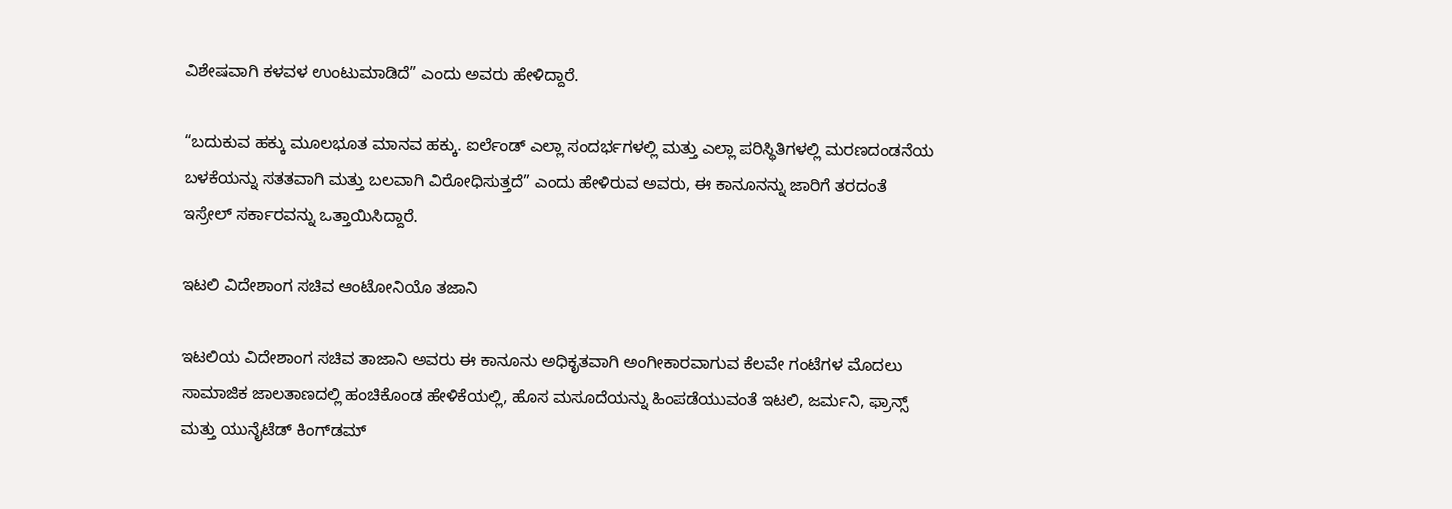ವಿಶೇಷವಾಗಿ ಕಳವಳ ಉಂಟುಮಾಡಿದೆ” ಎಂದು ಅವರು ಹೇಳಿದ್ದಾರೆ.

“ಬದುಕುವ ಹಕ್ಕು ಮೂಲಭೂತ ಮಾನವ ಹಕ್ಕು. ಐರ್ಲೆಂಡ್ ಎಲ್ಲಾ ಸಂದರ್ಭಗಳಲ್ಲಿ ಮತ್ತು ಎಲ್ಲಾ ಪರಿಸ್ಥಿತಿಗಳಲ್ಲಿ ಮರಣದಂಡನೆಯ ಬಳಕೆಯನ್ನು ಸತತವಾಗಿ ಮತ್ತು ಬಲವಾಗಿ ವಿರೋಧಿಸುತ್ತದೆ” ಎಂದು ಹೇಳಿರುವ ಅವರು, ಈ ಕಾನೂನನ್ನು ಜಾರಿಗೆ ತರದಂತೆ ಇಸ್ರೇಲ್ ಸರ್ಕಾರವನ್ನು ಒತ್ತಾಯಿಸಿದ್ದಾರೆ.

ಇಟಲಿ ವಿದೇಶಾಂಗ ಸಚಿವ ಆಂಟೋನಿಯೊ ತಜಾನಿ

ಇಟಲಿಯ ವಿದೇಶಾಂಗ ಸಚಿವ ತಾಜಾನಿ ಅವರು ಈ ಕಾನೂನು ಅಧಿಕೃತವಾಗಿ ಅಂಗೀಕಾರವಾಗುವ ಕೆಲವೇ ಗಂಟೆಗಳ ಮೊದಲು ಸಾಮಾಜಿಕ ಜಾಲತಾಣದಲ್ಲಿ ಹಂಚಿಕೊಂಡ ಹೇಳಿಕೆಯಲ್ಲಿ, ಹೊಸ ಮಸೂದೆಯನ್ನು ಹಿಂಪಡೆಯುವಂತೆ ಇಟಲಿ, ಜರ್ಮನಿ, ಫ್ರಾನ್ಸ್ ಮತ್ತು ಯುನೈಟೆಡ್ ಕಿಂಗ್‌ಡಮ್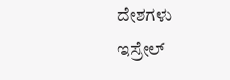ದೇಶಗಳು ಇಸ್ರೇಲ್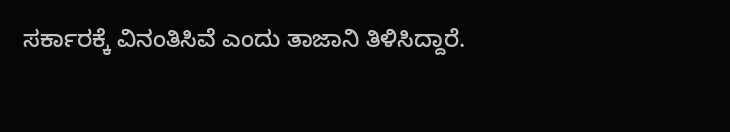ಸರ್ಕಾರಕ್ಕೆ ವಿನಂತಿಸಿವೆ ಎಂದು ತಾಜಾನಿ ತಿಳಿಸಿದ್ದಾರೆ.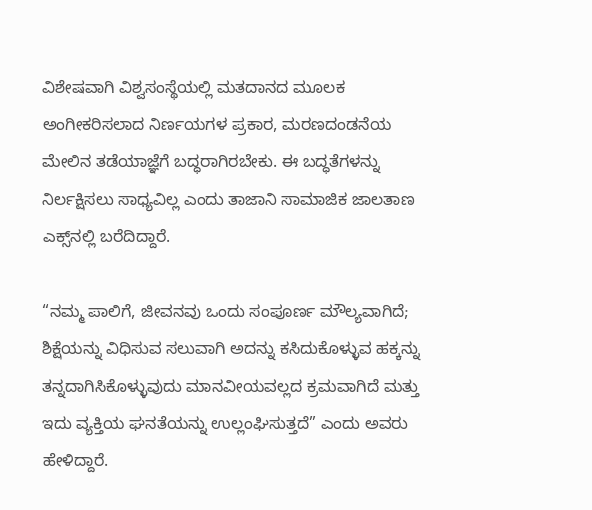ವಿಶೇಷವಾಗಿ ವಿಶ್ವಸಂಸ್ಥೆಯಲ್ಲಿ ಮತದಾನದ ಮೂಲಕ ಅಂಗೀಕರಿಸಲಾದ ನಿರ್ಣಯಗಳ ಪ್ರಕಾರ, ಮರಣದಂಡನೆಯ ಮೇಲಿನ ತಡೆಯಾಜ್ಞೆಗೆ ಬದ್ಧರಾಗಿರಬೇಕು. ಈ ಬದ್ಧತೆಗಳನ್ನು ನಿರ್ಲಕ್ಷಿಸಲು ಸಾಧ್ಯವಿಲ್ಲ ಎಂದು ತಾಜಾನಿ ಸಾಮಾಜಿಕ ಜಾಲತಾಣ ಎಕ್ಸ್‌ನಲ್ಲಿ ಬರೆದಿದ್ದಾರೆ.

“ನಮ್ಮ ಪಾಲಿಗೆ, ಜೀವನವು ಒಂದು ಸಂಪೂರ್ಣ ಮೌಲ್ಯವಾಗಿದೆ; ಶಿಕ್ಷೆಯನ್ನು ವಿಧಿಸುವ ಸಲುವಾಗಿ ಅದನ್ನು ಕಸಿದುಕೊಳ್ಳುವ ಹಕ್ಕನ್ನು ತನ್ನದಾಗಿಸಿಕೊಳ್ಳುವುದು ಮಾನವೀಯವಲ್ಲದ ಕ್ರಮವಾಗಿದೆ ಮತ್ತು ಇದು ವ್ಯಕ್ತಿಯ ಘನತೆಯನ್ನು ಉಲ್ಲಂಘಿಸುತ್ತದೆ” ಎಂದು ಅವರು ಹೇಳಿದ್ದಾರೆ.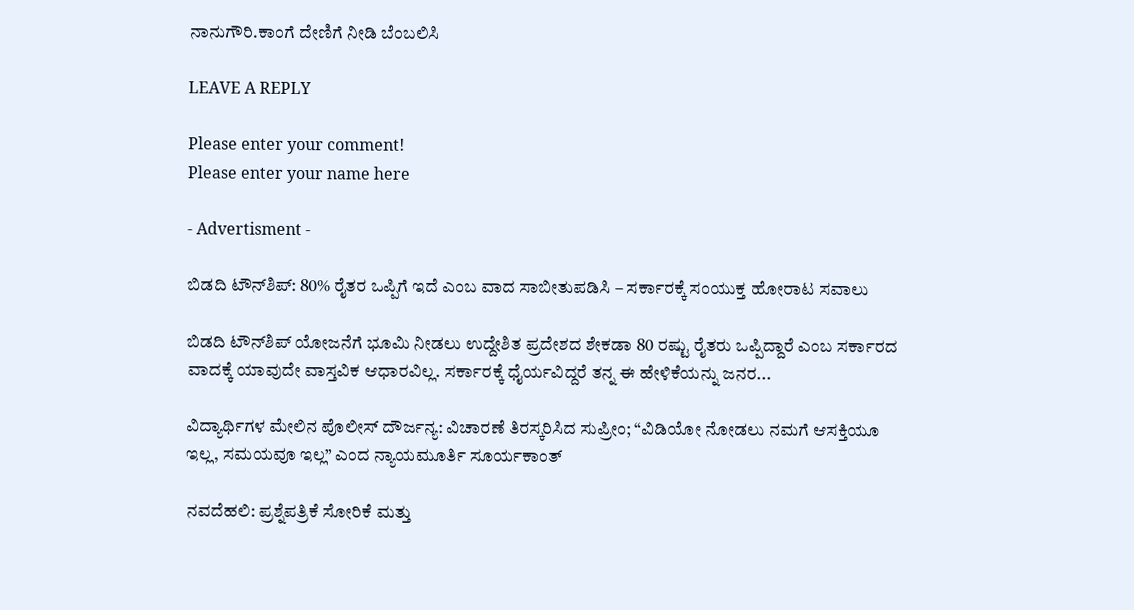ನಾನುಗೌರಿ.ಕಾಂಗೆ ದೇಣಿಗೆ ನೀಡಿ ಬೆಂಬಲಿಸಿ

LEAVE A REPLY

Please enter your comment!
Please enter your name here

- Advertisment -

ಬಿಡದಿ ಟೌನ್‌ಶಿಪ್: 80% ರೈತರ ಒಪ್ಪಿಗೆ ಇದೆ ಎಂಬ ವಾದ ಸಾಬೀತುಪಡಿಸಿ – ಸರ್ಕಾರಕ್ಕೆ ಸಂಯುಕ್ತ ಹೋರಾಟ ಸವಾಲು

ಬಿಡದಿ ಟೌನ್‌ಶಿಪ್ ಯೋಜನೆಗೆ ಭೂಮಿ ನೀಡಲು ಉದ್ದೇಶಿತ ಪ್ರದೇಶದ ಶೇಕಡಾ 80 ರಷ್ಟು ರೈತರು ಒಪ್ಪಿದ್ದಾರೆ ಎಂಬ ಸರ್ಕಾರದ ವಾದಕ್ಕೆ ಯಾವುದೇ ವಾಸ್ತವಿಕ ಆಧಾರವಿಲ್ಲ. ಸರ್ಕಾರಕ್ಕೆ ಧೈರ್ಯವಿದ್ದರೆ ತನ್ನ ಈ ಹೇಳಿಕೆಯನ್ನು ಜನರ...

ವಿದ್ಯಾರ್ಥಿಗಳ ಮೇಲಿನ ಪೊಲೀಸ್ ದೌರ್ಜನ್ಯ: ವಿಚಾರಣೆ ತಿರಸ್ಕರಿಸಿದ ಸುಪ್ರೀಂ; “ವಿಡಿಯೋ ನೋಡಲು ನಮಗೆ ಆಸಕ್ತಿಯೂ ಇಲ್ಲ, ಸಮಯವೂ ಇಲ್ಲ” ಎಂದ ನ್ಯಾಯಮೂರ್ತಿ ಸೂರ್ಯಕಾಂತ್

ನವದೆಹಲಿ: ಪ್ರಶ್ನೆಪತ್ರಿಕೆ ಸೋರಿಕೆ ಮತ್ತು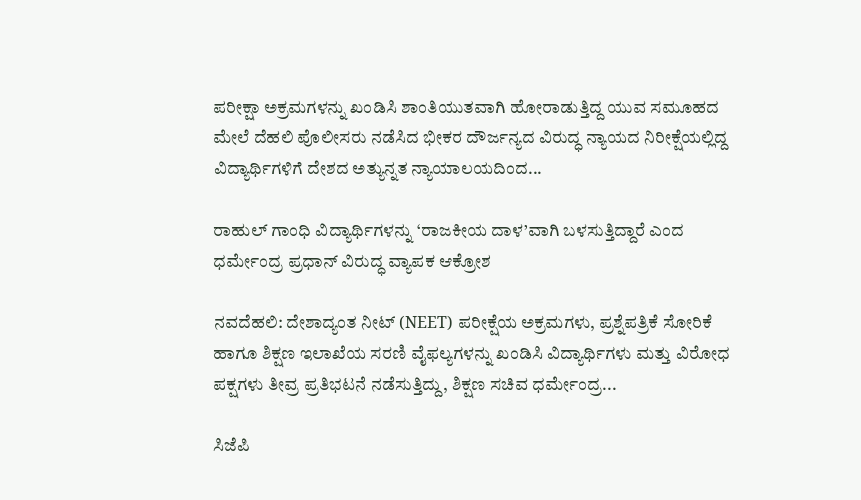ಪರೀಕ್ಷಾ ಅಕ್ರಮಗಳನ್ನು ಖಂಡಿಸಿ ಶಾಂತಿಯುತವಾಗಿ ಹೋರಾಡುತ್ತಿದ್ದ ಯುವ ಸಮೂಹದ ಮೇಲೆ ದೆಹಲಿ ಪೊಲೀಸರು ನಡೆಸಿದ ಭೀಕರ ದೌರ್ಜನ್ಯದ ವಿರುದ್ಧ ನ್ಯಾಯದ ನಿರೀಕ್ಷೆಯಲ್ಲಿದ್ದ ವಿದ್ಯಾರ್ಥಿಗಳಿಗೆ ದೇಶದ ಅತ್ಯುನ್ನತ ನ್ಯಾಯಾಲಯದಿಂದ...

ರಾಹುಲ್ ಗಾಂಧಿ ವಿದ್ಯಾರ್ಥಿಗಳನ್ನು ‘ರಾಜಕೀಯ ದಾಳ’ವಾಗಿ ಬಳಸುತ್ತಿದ್ದಾರೆ ಎಂದ ಧರ್ಮೇಂದ್ರ ಪ್ರಧಾನ್ ವಿರುದ್ಧ ವ್ಯಾಪಕ ಆಕ್ರೋಶ

ನವದೆಹಲಿ: ದೇಶಾದ್ಯಂತ ನೀಟ್ (NEET) ಪರೀಕ್ಷೆಯ ಅಕ್ರಮಗಳು, ಪ್ರಶ್ನೆಪತ್ರಿಕೆ ಸೋರಿಕೆ ಹಾಗೂ ಶಿಕ್ಷಣ ಇಲಾಖೆಯ ಸರಣಿ ವೈಫಲ್ಯಗಳನ್ನು ಖಂಡಿಸಿ ವಿದ್ಯಾರ್ಥಿಗಳು ಮತ್ತು ವಿರೋಧ ಪಕ್ಷಗಳು ತೀವ್ರ ಪ್ರತಿಭಟನೆ ನಡೆಸುತ್ತಿದ್ದು, ಶಿಕ್ಷಣ ಸಚಿವ ಧರ್ಮೇಂದ್ರ...

ಸಿಜೆಪಿ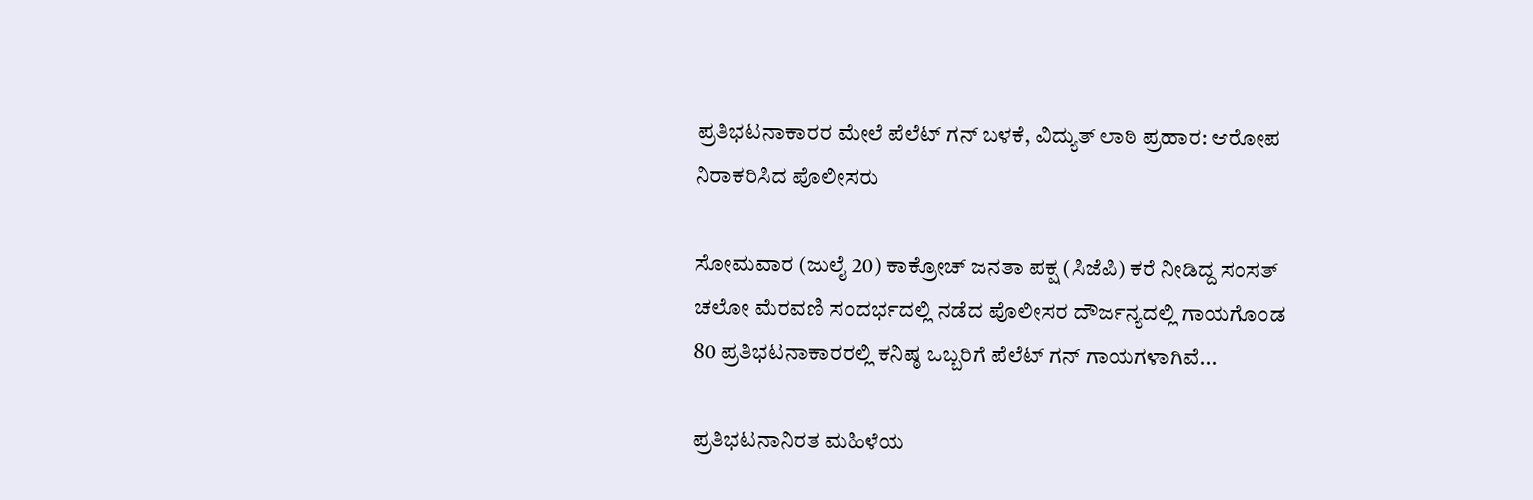ಪ್ರತಿಭಟನಾಕಾರರ ಮೇಲೆ ಪೆಲೆಟ್ ಗನ್ ಬಳಕೆ, ವಿದ್ಯುತ್ ಲಾಠಿ ಪ್ರಹಾರ: ಆರೋಪ ನಿರಾಕರಿಸಿದ ಪೊಲೀಸರು

ಸೋಮವಾರ (ಜುಲೈ 20) ಕಾಕ್ರೋಚ್ ಜನತಾ ಪಕ್ಷ (ಸಿಜೆಪಿ) ಕರೆ ನೀಡಿದ್ದ ಸಂಸತ್ ಚಲೋ ಮೆರವಣಿ ಸಂದರ್ಭದಲ್ಲಿ ನಡೆದ ಪೊಲೀಸರ ದೌರ್ಜನ್ಯದಲ್ಲಿ ಗಾಯಗೊಂಡ 80 ಪ್ರತಿಭಟನಾಕಾರರಲ್ಲಿ ಕನಿಷ್ಠ ಒಬ್ಬರಿಗೆ ಪೆಲೆಟ್ ಗನ್ ಗಾಯಗಳಾಗಿವೆ...

ಪ್ರತಿಭಟನಾನಿರತ ಮಹಿಳೆಯ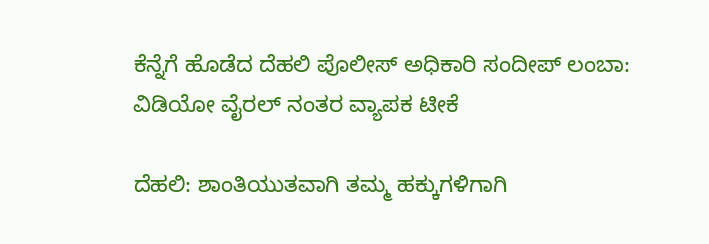ಕೆನ್ನೆಗೆ ಹೊಡೆದ ದೆಹಲಿ ಪೊಲೀಸ್ ಅಧಿಕಾರಿ ಸಂದೀಪ್ ಲಂಬಾ: ವಿಡಿಯೋ ವೈರಲ್ ನಂತರ ವ್ಯಾಪಕ ಟೀಕೆ

ದೆಹಲಿ: ಶಾಂತಿಯುತವಾಗಿ ತಮ್ಮ ಹಕ್ಕುಗಳಿಗಾಗಿ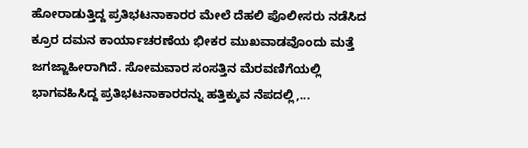ಹೋರಾಡುತ್ತಿದ್ದ ಪ್ರತಿಭಟನಾಕಾರರ ಮೇಲೆ ದೆಹಲಿ ಪೊಲೀಸರು ನಡೆಸಿದ ಕ್ರೂರ ದಮನ ಕಾರ್ಯಾಚರಣೆಯ ಭೀಕರ ಮುಖವಾಡವೊಂದು ಮತ್ತೆ ಜಗಜ್ಜಾಹೀರಾಗಿದೆ. ಸೋಮವಾರ ಸಂಸತ್ತಿನ ಮೆರವಣಿಗೆಯಲ್ಲಿ ಭಾಗವಹಿಸಿದ್ದ ಪ್ರತಿಭಟನಾಕಾರರನ್ನು ಹತ್ತಿಕ್ಕುವ ನೆಪದಲ್ಲಿ,...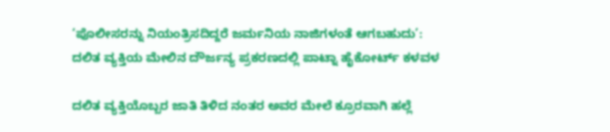‘ಪೊಲೀಸರನ್ನು ನಿಯಂತ್ರಿಸದಿದ್ದರೆ ಜರ್ಮನಿಯ ನಾಜಿಗಳಂತೆ ಆಗಬಹುದು’: ದಲಿತ ವ್ಯಕ್ತಿಯ ಮೇಲಿನ ದೌರ್ಜನ್ಯ ಪ್ರಕರಣದಲ್ಲಿ ಪಾಟ್ನಾ ಹೈಕೋರ್ಟ್ ಕಳವಳ

ದಲಿತ ವ್ಯಕ್ತಿಯೊಬ್ಬರ ಜಾತಿ ತಿಳಿದ ನಂತರ ಅವರ ಮೇಲೆ ಕ್ರೂರವಾಗಿ ಹಲ್ಲೆ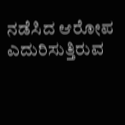ನಡೆಸಿದ ಆರೋಪ ಎದುರಿಸುತ್ತಿರುವ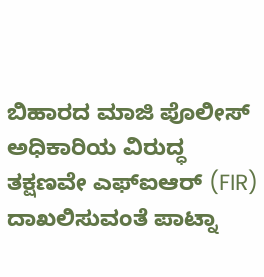ಬಿಹಾರದ ಮಾಜಿ ಪೊಲೀಸ್ ಅಧಿಕಾರಿಯ ವಿರುದ್ಧ ತಕ್ಷಣವೇ ಎಫ್‌ಐಆರ್ (FIR) ದಾಖಲಿಸುವಂತೆ ಪಾಟ್ನಾ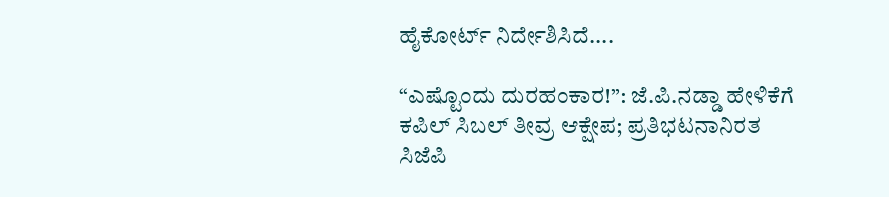ಹೈಕೋರ್ಟ್ ನಿರ್ದೇಶಿಸಿದೆ....

“ಎಷ್ಟೊಂದು ದುರಹಂಕಾರ!”: ಜೆ.ಪಿ.ನಡ್ಡಾ ಹೇಳಿಕೆಗೆ ಕಪಿಲ್ ಸಿಬಲ್ ತೀವ್ರ ಆಕ್ಷೇಪ; ಪ್ರತಿಭಟನಾನಿರತ ಸಿಜೆಪಿ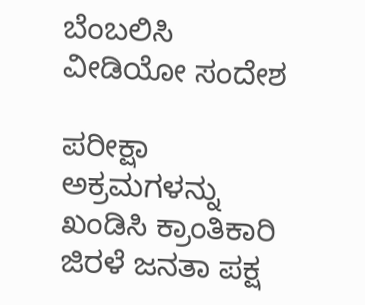ಬೆಂಬಲಿಸಿ ವೀಡಿಯೋ ಸಂದೇಶ

ಪರೀಕ್ಷಾ ಅಕ್ರಮಗಳನ್ನು ಖಂಡಿಸಿ ಕ್ರಾಂತಿಕಾರಿ ಜಿರಳೆ ಜನತಾ ಪಕ್ಷ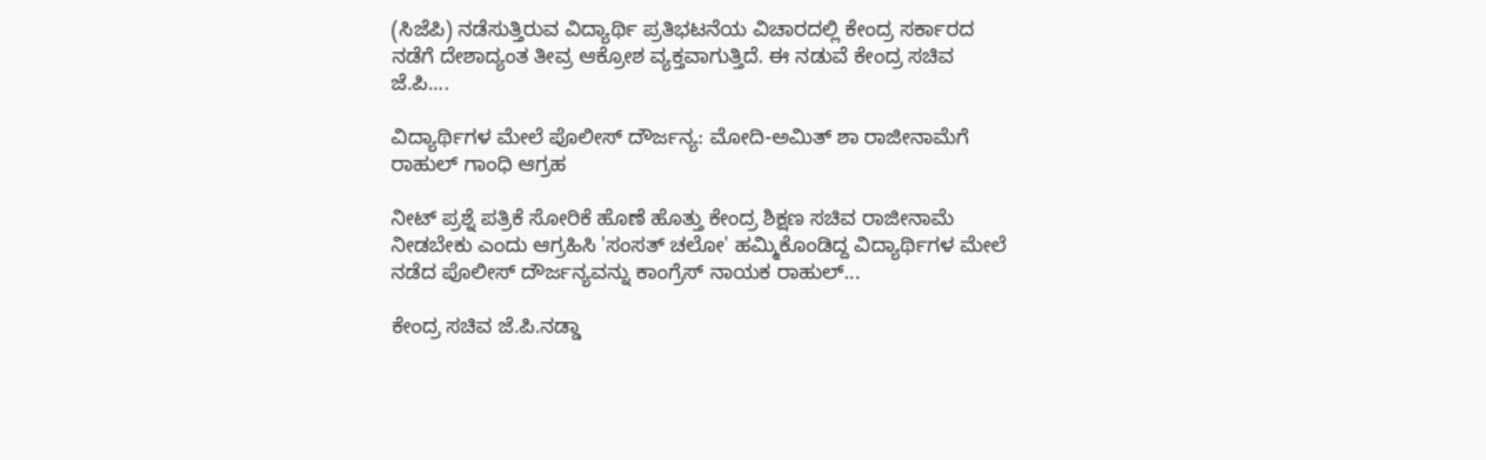(ಸಿಜೆಪಿ) ನಡೆಸುತ್ತಿರುವ ವಿದ್ಯಾರ್ಥಿ ಪ್ರತಿಭಟನೆಯ ವಿಚಾರದಲ್ಲಿ ಕೇಂದ್ರ ಸರ್ಕಾರದ ನಡೆಗೆ ದೇಶಾದ್ಯಂತ ತೀವ್ರ ಆಕ್ರೋಶ ವ್ಯಕ್ತವಾಗುತ್ತಿದೆ. ಈ ನಡುವೆ ಕೇಂದ್ರ ಸಚಿವ ಜೆ.ಪಿ....

ವಿದ್ಯಾರ್ಥಿಗಳ ಮೇಲೆ ಪೊಲೀಸ್ ದೌರ್ಜನ್ಯ: ಮೋದಿ-ಅಮಿತ್ ಶಾ ರಾಜೀನಾಮೆಗೆ ರಾಹುಲ್ ಗಾಂಧಿ ಆಗ್ರಹ

ನೀಟ್‌ ಪ್ರಶ್ನೆ ಪತ್ರಿಕೆ ಸೋರಿಕೆ ಹೊಣೆ ಹೊತ್ತು ಕೇಂದ್ರ ಶಿಕ್ಷಣ ಸಚಿವ ರಾಜೀನಾಮೆ ನೀಡಬೇಕು ಎಂದು ಆಗ್ರಹಿಸಿ 'ಸಂಸತ್ ಚಲೋ' ಹಮ್ಮಿಕೊಂಡಿದ್ದ ವಿದ್ಯಾರ್ಥಿಗಳ ಮೇಲೆ ನಡೆದ ಪೊಲೀಸ್ ದೌರ್ಜನ್ಯವನ್ನು ಕಾಂಗ್ರೆಸ್ ನಾಯಕ ರಾಹುಲ್...

ಕೇಂದ್ರ ಸಚಿವ ಜೆ.ಪಿ.ನಡ್ಡಾ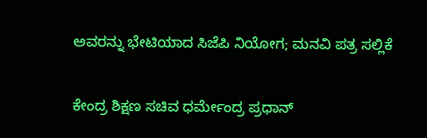ಅವರನ್ನು ಭೇಟಿಯಾದ ಸಿಜೆಪಿ ನಿಯೋಗ; ಮನವಿ ಪತ್ರ ಸಲ್ಲಿಕೆ

ಕೇಂದ್ರ ಶಿಕ್ಷಣ ಸಚಿವ ಧರ್ಮೇಂದ್ರ ಪ್ರಧಾನ್‌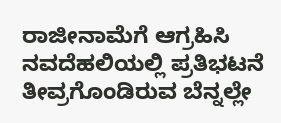ರಾಜೀನಾಮೆಗೆ ಆಗ್ರಹಿಸಿ ನವದೆಹಲಿಯಲ್ಲಿ ಪ್ರತಿಭಟನೆ ತೀವ್ರಗೊಂಡಿರುವ ಬೆನ್ನಲ್ಲೇ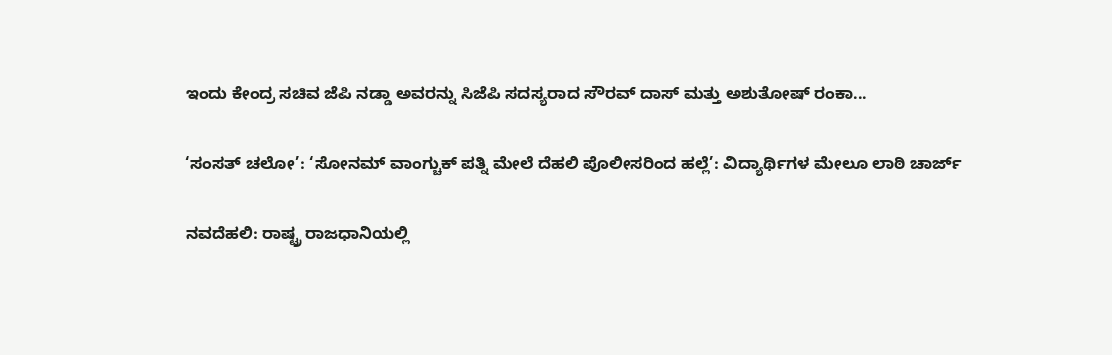ಇಂದು ಕೇಂದ್ರ ಸಚಿವ ಜೆಪಿ ನಡ್ಡಾ ಅವರನ್ನು ಸಿಜೆಪಿ ಸದಸ್ಯರಾದ ಸೌರವ್ ದಾಸ್ ಮತ್ತು ಅಶುತೋಷ್ ರಂಕಾ...

‘ಸಂಸತ್ ಚಲೋ’: ‘ಸೋನಮ್ ವಾಂಗ್ಚುಕ್ ಪತ್ನಿ ಮೇಲೆ ದೆಹಲಿ ಪೊಲೀಸರಿಂದ ಹಲ್ಲೆ’: ವಿದ್ಯಾರ್ಥಿಗಳ ಮೇಲೂ ಲಾಠಿ ಚಾರ್ಜ್

ನವದೆಹಲಿ: ರಾಷ್ಟ್ರ ರಾಜಧಾನಿಯಲ್ಲಿ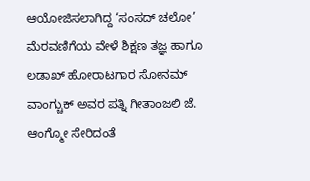ಆಯೋಜಿಸಲಾಗಿದ್ದ ‘ಸಂಸದ್ ಚಲೋ’ ಮೆರವಣಿಗೆಯ ವೇಳೆ ಶಿಕ್ಷಣ ತಜ್ಞ ಹಾಗೂ ಲಡಾಖ್ ಹೋರಾಟಗಾರ ಸೋನಮ್ ವಾಂಗ್ಚುಕ್ ಅವರ ಪತ್ನಿ ಗೀತಾಂಜಲಿ ಜೆ. ಆಂಗ್ಮೋ ಸೇರಿದಂತೆ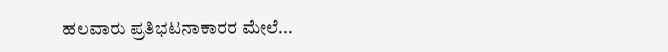ಹಲವಾರು ಪ್ರತಿಭಟನಾಕಾರರ ಮೇಲೆ...